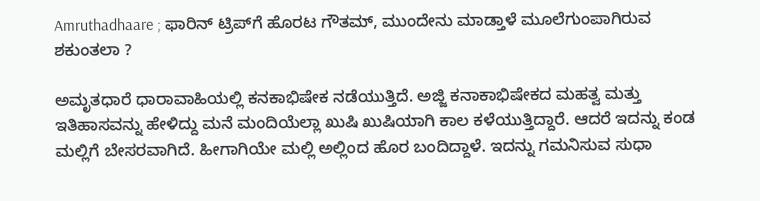Amruthadhaare ; ಫಾರಿನ್‌ ಟ್ರಿಪ್‌ಗೆ ಹೊರಟ ಗೌತಮ್, ಮುಂದೇನು ಮಾಡ್ತಾಳೆ ಮೂಲೆಗುಂಪಾಗಿರುವ ಶಕುಂತಲಾ ?

ಅಮೃತಧಾರೆ ಧಾರಾವಾಹಿಯಲ್ಲಿ ಕನಕಾಭಿಷೇಕ ನಡೆಯುತ್ತಿದೆ. ಅಜ್ಜಿ ಕನಾಕಾಭಿಷೇಕದ ಮಹತ್ವ ಮತ್ತು ಇತಿಹಾಸವನ್ನು ಹೇಳಿದ್ದು ಮನೆ ಮಂದಿಯೆಲ್ಲಾ ಖುಷಿ ಖುಷಿಯಾಗಿ ಕಾಲ ಕಳೆಯುತ್ತಿದ್ದಾರೆ. ಆದರೆ ಇದನ್ನು ಕಂಡ ಮಲ್ಲಿಗೆ ಬೇಸರವಾಗಿದೆ. ಹೀಗಾಗಿಯೇ ಮಲ್ಲಿ ಅಲ್ಲಿಂದ ಹೊರ ಬಂದಿದ್ದಾಳೆ. ಇದನ್ನು ಗಮನಿಸುವ ಸುಧಾ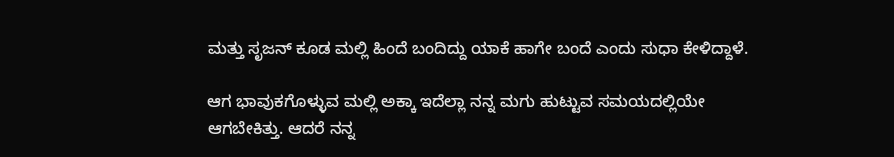ಮತ್ತು ಸೃಜನ್ ಕೂಡ ಮಲ್ಲಿ ಹಿಂದೆ ಬಂದಿದ್ದು ಯಾಕೆ ಹಾಗೇ ಬಂದೆ ಎಂದು ಸುಧಾ ಕೇಳಿದ್ದಾಳೆ.

ಆಗ ಭಾವುಕಗೊಳ್ಳುವ ಮಲ್ಲಿ ಅಕ್ಕಾ ಇದೆಲ್ಲಾ ನನ್ನ ಮಗು ಹುಟ್ಟುವ ಸಮಯದಲ್ಲಿಯೇ ಆಗಬೇಕಿತ್ತು. ಆದರೆ ನನ್ನ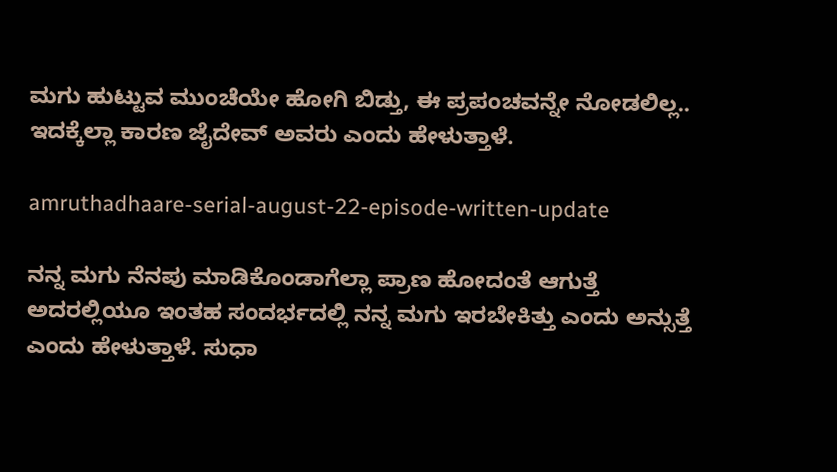ಮಗು ಹುಟ್ಟುವ ಮುಂಚೆಯೇ ಹೋಗಿ ಬಿಡ್ತು, ಈ ಪ್ರಪಂಚವನ್ನೇ ನೋಡಲಿಲ್ಲ.. ಇದಕ್ಕೆಲ್ಲಾ ಕಾರಣ ಜೈದೇವ್ ಅವರು ಎಂದು ಹೇಳುತ್ತಾಳೆ.

amruthadhaare-serial-august-22-episode-written-update

ನನ್ನ ಮಗು ನೆನಪು ಮಾಡಿಕೊಂಡಾಗೆಲ್ಲಾ ಪ್ರಾಣ ಹೋದಂತೆ ಆಗುತ್ತೆ ಅದರಲ್ಲಿಯೂ ಇಂತಹ ಸಂದರ್ಭದಲ್ಲಿ ನನ್ನ ಮಗು ಇರಬೇಕಿತ್ತು ಎಂದು ಅನ್ಸುತ್ತೆ ಎಂದು ಹೇಳುತ್ತಾಳೆ. ಸುಧಾ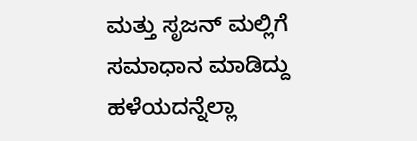ಮತ್ತು ಸೃಜನ್ ಮಲ್ಲಿಗೆ ಸಮಾಧಾನ ಮಾಡಿದ್ದು ಹಳೆಯದನ್ನೆಲ್ಲಾ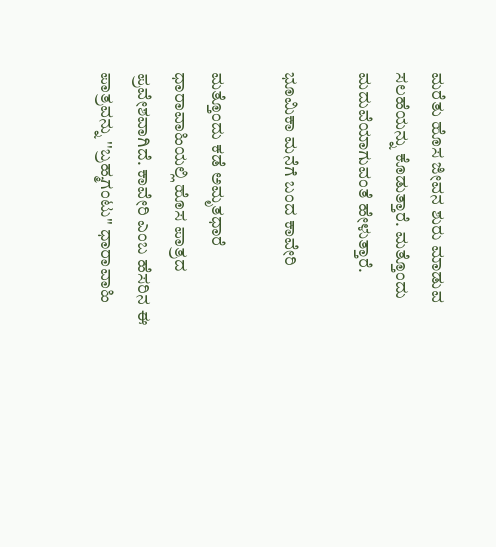ಮರೆತು ಹೊಸ ಜೀವನ ಶುರು ಮಾಡುವ ಸಲಹೆಯನ್ನು ಕೊಡುತ್ತಾರೆ. ಮತ್ತೊಂದು ಮದುವೆಯಾಗುವಂತೆ ಹೇಳುತ್ತಾರೆ.

ಭೂಮಿಕಾ ಮನೆಗೆ ಬಂದ ಕಾವೇರಿ

ಮತ್ತೊಂದು ಕಡೆ ಅಮೃತಧಾರೆ ಧಾರಾವಾಹಿಯಲ್ಲಿ ಹೊಸ ಪಾತ್ರದ ಪ್ರವೇಶವಾಗಿದೆ. ಕಾವೇರಿ ಎಂಬ ಹೆಸರಿನ ಈ ಪಾತ್ರವನ್ನು ''ಬ್ರಹ್ಮಗಂಟು'' ಧಾರಾವಾಹಿ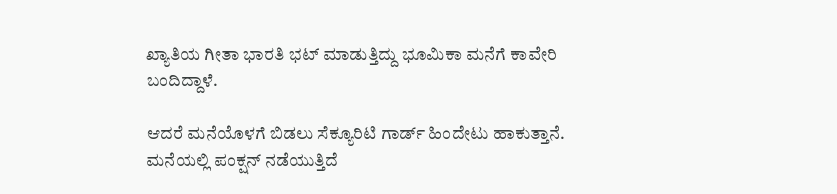ಖ್ಯಾತಿಯ ಗೀತಾ ಭಾರತಿ ಭಟ್‌ ಮಾಡುತ್ತಿದ್ದು ಭೂಮಿಕಾ ಮನೆಗೆ ಕಾವೇರಿ ಬಂದಿದ್ದಾಳೆ.

ಆದರೆ ಮನೆಯೊಳಗೆ ಬಿಡಲು ಸೆಕ್ಯೂರಿಟಿ ಗಾರ್ಡ್ ಹಿಂದೇಟು ಹಾಕುತ್ತಾನೆ. ಮನೆಯಲ್ಲಿ ಪಂಕ್ಷನ್ ನಡೆಯುತ್ತಿದೆ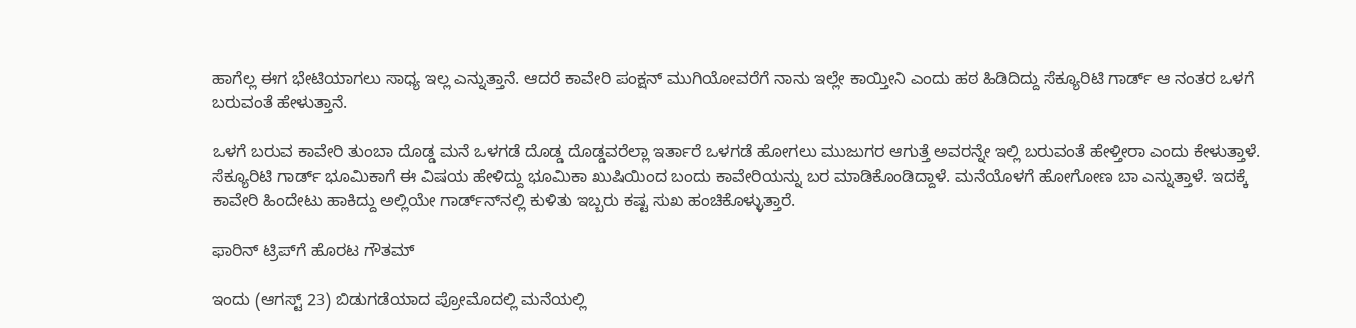ಹಾಗೆಲ್ಲ ಈಗ ಭೇಟಿಯಾಗಲು ಸಾಧ್ಯ ಇಲ್ಲ ಎನ್ನುತ್ತಾನೆ. ಆದರೆ ಕಾವೇರಿ ಪಂಕ್ಷನ್ ಮುಗಿಯೋವರೆಗೆ ನಾನು ಇಲ್ಲೇ ಕಾಯ್ತೀನಿ ಎಂದು ಹಠ ಹಿಡಿದಿದ್ದು ಸೆಕ್ಯೂರಿಟಿ ಗಾರ್ಡ್ ಆ ನಂತರ ಒಳಗೆ ಬರುವಂತೆ ಹೇಳುತ್ತಾನೆ.

ಒಳಗೆ ಬರುವ ಕಾವೇರಿ ತುಂಬಾ ದೊಡ್ಡ ಮನೆ ಒಳಗಡೆ ದೊಡ್ಡ ದೊಡ್ಡವರೆಲ್ಲಾ ಇರ್ತಾರೆ ಒಳಗಡೆ ಹೋಗಲು ಮುಜುಗರ ಆಗುತ್ತೆ ಅವರನ್ನೇ ಇಲ್ಲಿ ಬರುವಂತೆ ಹೇಳ್ತೀರಾ ಎಂದು ಕೇಳುತ್ತಾಳೆ. ಸೆಕ್ಯೂರಿಟಿ ಗಾರ್ಡ್ ಭೂಮಿಕಾಗೆ ಈ ವಿಷಯ ಹೇಳಿದ್ದು ಭೂಮಿಕಾ ಖುಷಿಯಿಂದ ಬಂದು ಕಾವೇರಿಯನ್ನು ಬರ ಮಾಡಿಕೊಂಡಿದ್ದಾಳೆ. ಮನೆಯೊಳಗೆ ಹೋಗೋಣ ಬಾ ಎನ್ನುತ್ತಾಳೆ. ಇದಕ್ಕೆ ಕಾವೇರಿ ಹಿಂದೇಟು ಹಾಕಿದ್ದು ಅಲ್ಲಿಯೇ ಗಾರ್ಡ್‌ನ್‌ನಲ್ಲಿ ಕುಳಿತು ಇಬ್ಬರು ಕಷ್ಟ ಸುಖ ಹಂಚಿಕೊಳ್ಳುತ್ತಾರೆ.

ಫಾರಿನ್ ಟ್ರಿಪ್‌ಗೆ ಹೊರಟ ಗೌತಮ್

ಇಂದು (ಆಗಸ್ಟ್ 23) ಬಿಡುಗಡೆಯಾದ ಪ್ರೋಮೊದಲ್ಲಿ ಮನೆಯಲ್ಲಿ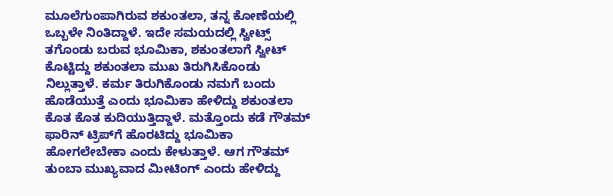ಮೂಲೆಗುಂಪಾಗಿರುವ ಶಕುಂತಲಾ, ತನ್ನ ಕೋಣೆಯಲ್ಲಿ ಒಬ್ಬಳೇ ನಿಂತಿದ್ದಾಳೆ. ಇದೇ ಸಮಯದಲ್ಲಿ ಸ್ವೀಟ್ಸ್ ತಗೊಂಡು ಬರುವ ಭೂಮಿಕಾ, ಶಕುಂತಲಾಗೆ ಸ್ವೀಟ್ ಕೊಟ್ಟಿದ್ದು ಶಕುಂತಲಾ ಮುಖ ತಿರುಗಿಸಿಕೊಂಡು ನಿಲ್ಲುತ್ತಾಳೆ. ಕರ್ಮ ತಿರುಗಿಕೊಂಡು ನಮಗೆ ಬಂದು ಹೊಡೆಯುತ್ತೆ ಎಂದು ಭೂಮಿಕಾ ಹೇಳಿದ್ದು ಶಕುಂತಲಾ ಕೊತ ಕೊತ ಕುದಿಯುತ್ತಿದ್ದಾಳೆ. ಮತ್ತೊಂದು ಕಡೆ ಗೌತಮ್ ಫಾರಿನ್ ಟ್ರಿಪ್‌ಗೆ ಹೊರಟಿದ್ದು ಭೂಮಿಕಾ ಹೋಗಲೇಬೇಕಾ ಎಂದು ಕೇಳುತ್ತಾಳೆ. ಆಗ ಗೌತಮ್ ತುಂಬಾ ಮುಖ್ಯವಾದ ಮೀಟಿಂಗ್ ಎಂದು ಹೇಳಿದ್ದು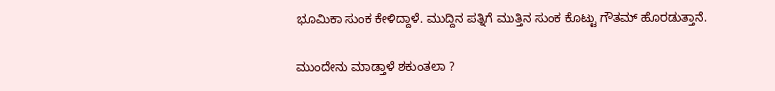ಭೂಮಿಕಾ ಸುಂಕ ಕೇಳಿದ್ದಾಳೆ. ಮುದ್ದಿನ ಪತ್ನಿಗೆ ಮುತ್ತಿನ ಸುಂಕ ಕೊಟ್ಟು ಗೌತಮ್ ಹೊರಡುತ್ತಾನೆ.

ಮುಂದೇನು ಮಾಡ್ತಾಳೆ ಶಕುಂತಲಾ ?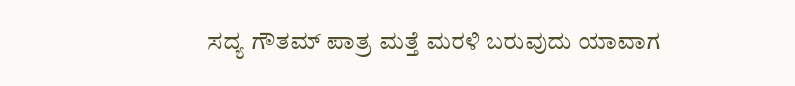ಸದ್ಯ ಗೌತಮ್ ಪಾತ್ರ ಮತ್ತೆ ಮರಳಿ ಬರುವುದು ಯಾವಾಗ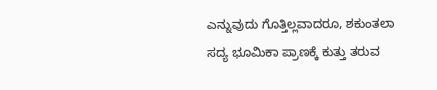ಎನ್ನುವುದು ಗೊತ್ತಿಲ್ಲವಾದರೂ, ಶಕುಂತಲಾ ಸದ್ಯ ಭೂಮಿಕಾ ಪ್ರಾಣಕ್ಕೆ ಕುತ್ತು ತರುವ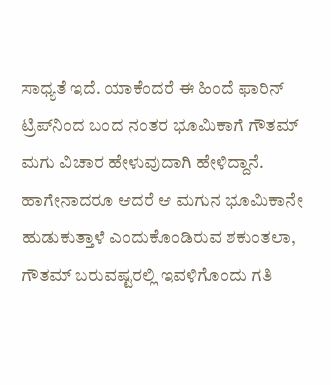ಸಾಧ್ಯತೆ ಇದೆ. ಯಾಕೆಂದರೆ ಈ ಹಿಂದೆ ಫಾರಿನ್ ಟ್ರಿಪ್‌ನಿಂದ ಬಂದ ನಂತರ ಭೂಮಿಕಾಗೆ ಗೌತಮ್‌ ಮಗು ವಿಚಾರ ಹೇಳುವುದಾಗಿ ಹೇಳಿದ್ದಾನೆ. ಹಾಗೇನಾದರೂ ಆದರೆ ಆ ಮಗುನ ಭೂಮಿಕಾನೇ ಹುಡುಕುತ್ತಾಳೆ ಎಂದುಕೊಂಡಿರುವ ಶಕುಂತಲಾ, ಗೌತಮ್ ಬರುವಷ್ಟರಲ್ಲಿ ಇವಳಿಗೊಂದು ಗತಿ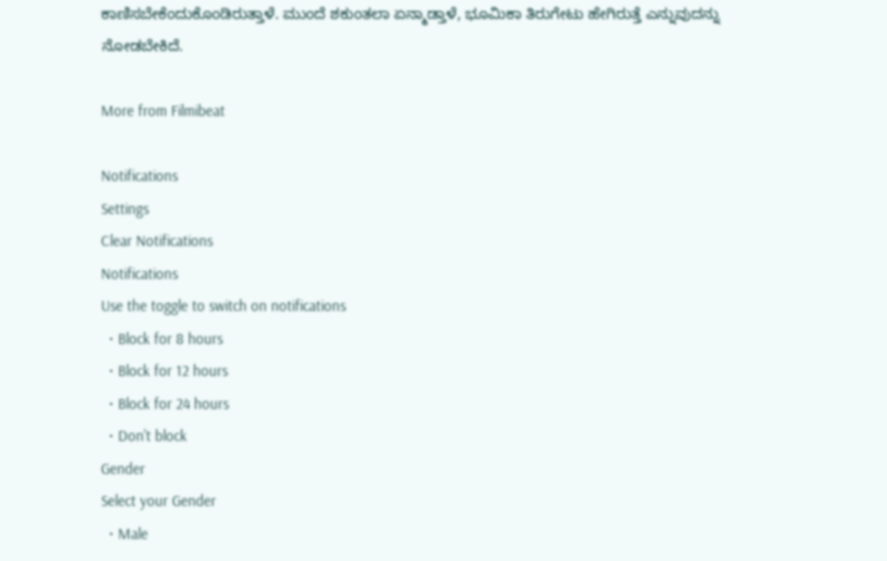ಕಾಣಿಸಬೇಕೆಂದುಕೊಂಡಿರುತ್ತಾಳೆ. ಮುಂದೆ ಶಕುಂತಲಾ ಏನ್ಮಾಡ್ತಾಳೆ, ಭೂಮಿಕಾ ತಿರುಗೇಟು ಹೇಗಿರುತ್ತೆ ಎನ್ನುವುದನ್ನು ನೋಡಬೇಕಿದೆ.

More from Filmibeat

Notifications
Settings
Clear Notifications
Notifications
Use the toggle to switch on notifications
  • Block for 8 hours
  • Block for 12 hours
  • Block for 24 hours
  • Don't block
Gender
Select your Gender
  • Male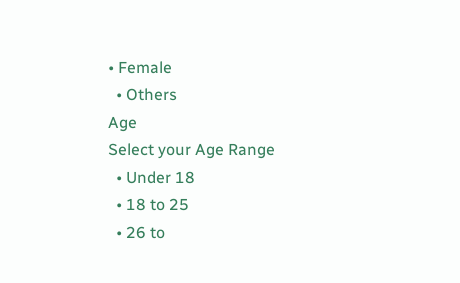• Female
  • Others
Age
Select your Age Range
  • Under 18
  • 18 to 25
  • 26 to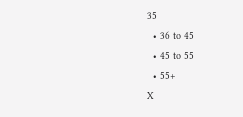35
  • 36 to 45
  • 45 to 55
  • 55+
X